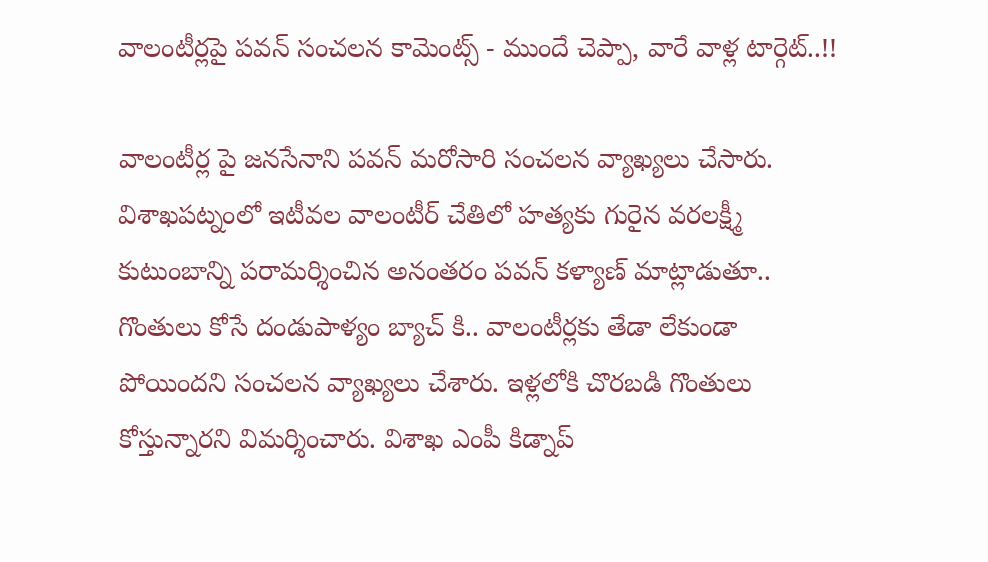వాలంటీర్లపై పవన్ సంచలన కామెంట్స్ - ముందే చెప్పా, వారే వాళ్ల టార్గెట్..!!

వాలంటీర్ల పై జనసేనాని పవన్ మరోసారి సంచలన వ్యాఖ్యలు చేసారు. విశాఖపట్నంలో ఇటీవల వాలంటీర్ చేతిలో హత్యకు గురైన వరలక్ష్మీ కుటుంబాన్ని పరామర్శించిన అనంతరం పవన్ కళ్యాణ్ మాట్లాడుతూ.. గొంతులు కోసే దండుపాళ్యం బ్యాచ్ కి.. వాలంటీర్లకు తేడా లేకుండా పోయిందని సంచలన వ్యాఖ్యలు చేశారు. ఇళ్లలోకి చొరబడి గొంతులు కోస్తున్నారని విమర్శించారు. విశాఖ ఎంపీ కిడ్నాప్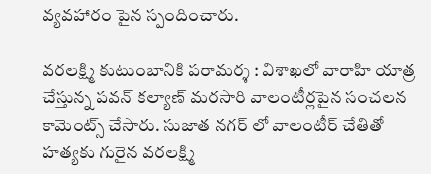వ్యవహారం పైన స్పందించారు.

వరలక్ష్మి కుటుంబానికి పరామర్శ : విశాఖలో వారాహి యాత్ర చేస్తున్న పవన్ కల్యాణ్ మరసారి వాలంటీర్లపైన సంచలన కామెంట్స్ చేసారు. సుజాత నగర్ లో వాలంటీర్ చేతితో హత్యకు గురైన వరలక్ష్మి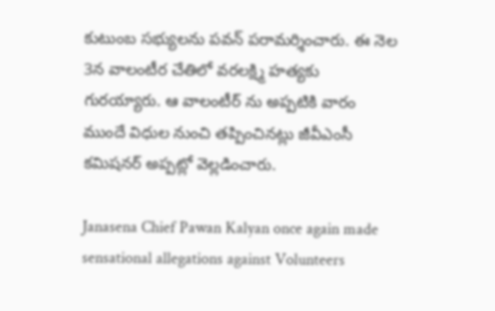కుటుంబ సభ్యులను పవన్ పరామర్శించారు. ఈ నెల 3న వాలంటీర చేతిలో వరలక్ష్మి హత్యకు గురయ్యారు. ఆ వాలంటీర్ ను అప్పటికి వారం ముందే విధుల నుంచి తప్పించినట్లు జీవీఎంసీ కమిషనర్ అప్పట్లో వెల్లడించారు.

Janasena Chief Pawan Kalyan once again made sensational allegations against Volunteers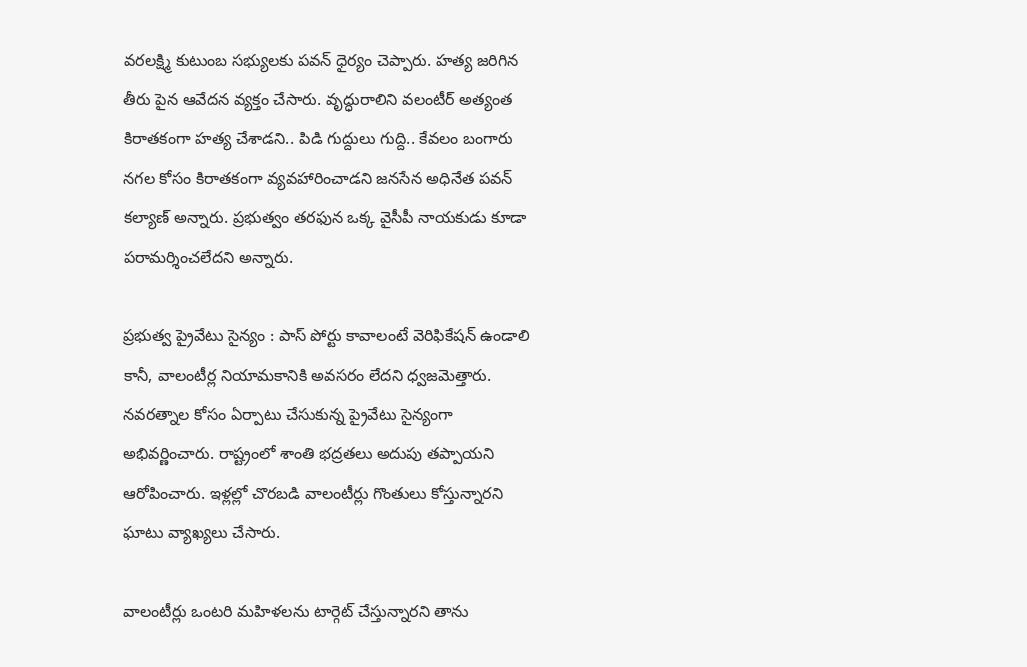వరలక్ష్మి కుటుంబ సభ్యులకు పవన్ ధైర్యం చెప్పారు. హత్య జరిగిన తీరు పైన ఆవేదన వ్యక్తం చేసారు. వృద్ధురాలిని వలంటీర్ అత్యంత కిరాతకంగా హత్య చేశాడని.. పిడి గుద్దులు గుద్ది.. కేవలం బంగారు నగల కోసం కిరాతకంగా వ్యవహారించాడని జనసేన అధినేత పవన్ కల్యాణ్ అన్నారు. ప్రభుత్వం తరఫున ఒక్క వైసీపీ నాయకుడు కూడా పరామర్శించలేదని అన్నారు.

ప్రభుత్వ ప్రైవేటు సైన్యం : పాస్ పోర్టు కావాలంటే వెరిఫికేషన్ ఉండాలి కానీ, వాలంటీర్ల నియామకానికి అవసరం లేదని ధ్వజమెత్తారు. నవరత్నాల కోసం ఏర్పాటు చేసుకున్న ప్రైవేటు సైన్యంగా అభివర్ణించారు. రాష్ట్రంలో శాంతి భద్రతలు అదుపు తప్పాయని ఆరోపించారు. ఇళ్లల్లో చొరబడి వాలంటీర్లు గొంతులు కోస్తున్నారని ఘాటు వ్యాఖ్యలు చేసారు.

వాలంటీర్లు ఒంటరి మహిళలను టార్గెట్ చేస్తున్నారని తాను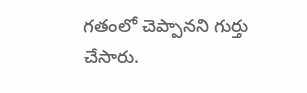గతంలో చెప్పానని గుర్తు చేసారు.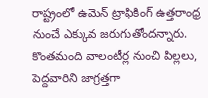రాష్ట్రంలో ఉమెన్ ట్రాఫికింగ్ ఉత్తరాంధ్ర నుంచే ఎక్కువ జరుగుతోందన్నారు. కొంతమంది వాలంటీర్ల నుంచి పిల్లలు, పెద్దవారిని జాగ్రత్తగా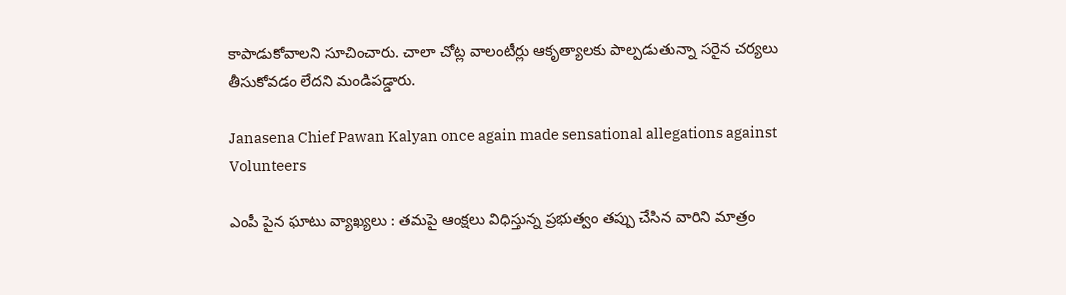కాపాడుకోవాలని సూచించారు. చాలా చోట్ల వాలంటీర్లు ఆకృత్యాలకు పాల్పడుతున్నా సరైన చర్యలు తీసుకోవడం లేదని మండిపడ్డారు.

Janasena Chief Pawan Kalyan once again made sensational allegations against Volunteers

ఎంపీ పైన ఘాటు వ్యాఖ్యలు : తమపై ఆంక్షలు విధిస్తున్న ప్రభుత్వం తప్పు చేసిన వారిని మాత్రం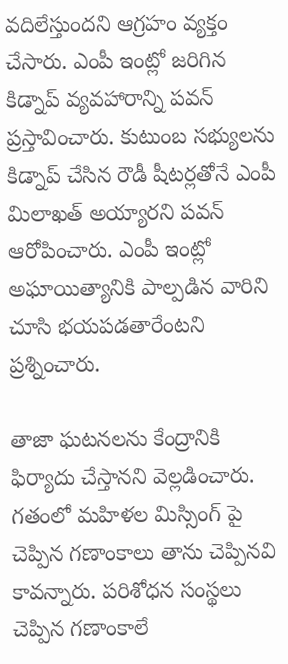వదిలేస్తుందని ఆగ్రహం వ్యక్తం చేసారు. ఎంపీ ఇంట్లో జరిగిన కిడ్నాప్ వ్యవహారాన్ని పవన్ ప్రస్తావించారు. కుటుంబ సభ్యులను కిడ్నాప్ చేసిన రౌడీ షీటర్లతోనే ఎంపీ మిలాఖత్ అయ్యారని పవన్ ఆరోపించారు. ఎంపీ ఇంట్లో అఘాయిత్యానికి పాల్పడిన వారిని చూసి భయపడతారేంటని ప్రశ్నించారు.

తాజా ఘటనలను కేంద్రానికి ఫిర్యాదు చేస్తానని వెల్లడించారు. గతంలో మహిళల మిస్సింగ్ పై చెప్పిన గణాంకాలు తాను చెప్పినవి కావన్నారు. పరిశోధన సంస్థలు చెప్పిన గణాంకాలే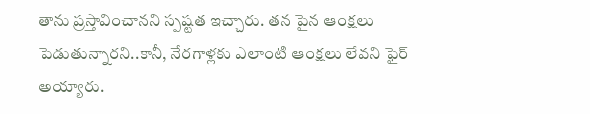తాను ప్రస్తావించానని స్పష్టత ఇచ్చారు. తన పైన ఆంక్షలు పెడుతున్నారని..కానీ, నేరగాళ్లకు ఎలాంటి ఆంక్షలు లేవని ఫైర్ అయ్యారు.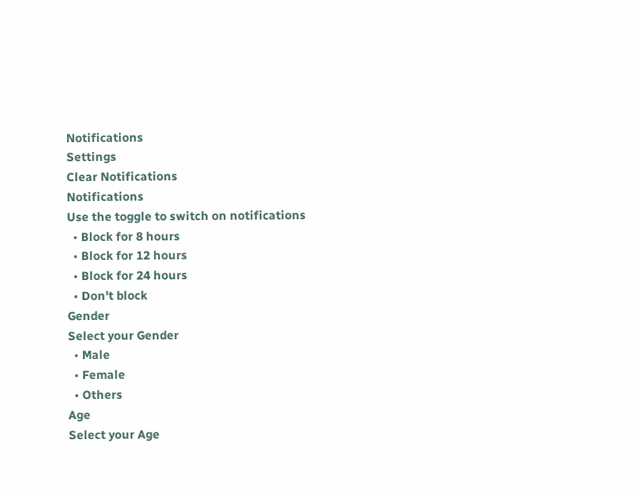Notifications
Settings
Clear Notifications
Notifications
Use the toggle to switch on notifications
  • Block for 8 hours
  • Block for 12 hours
  • Block for 24 hours
  • Don't block
Gender
Select your Gender
  • Male
  • Female
  • Others
Age
Select your Age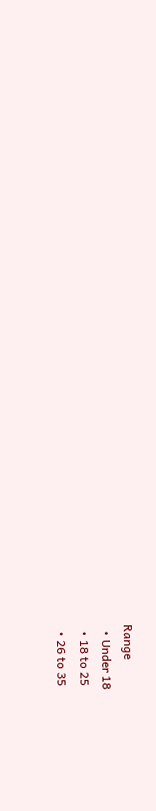Range
  • Under 18
  • 18 to 25
  • 26 to 35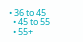• 36 to 45
  • 45 to 55
  • 55+